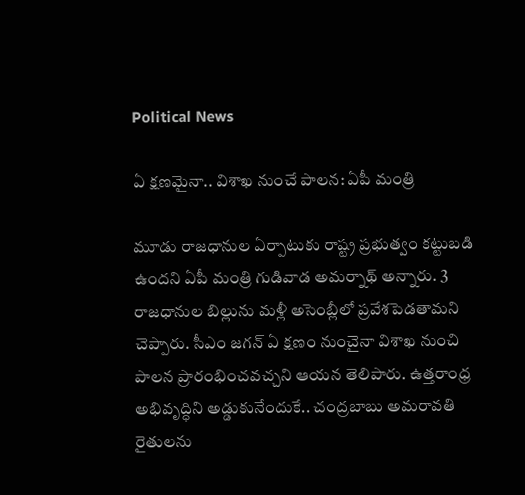Political News

ఏ క్ష‌ణ‌మైనా.. విశాఖ నుంచే పాల‌న‌: ఏపీ మంత్రి

మూడు రాజధానుల ఏర్పాటుకు రాష్ట్ర ప్రభుత్వం కట్టుబడి ఉందని ఏపీ మంత్రి గుడివాడ అమర్నాథ్ అన్నారు. 3 రాజధానుల బిల్లును మళ్లీ అసెంబ్లీలో ప్రవేశపెడతామని చెప్పారు. సీఎం జగన్ ఏ క్షణం నుంచైనా విశాఖ నుంచి పాలన ప్రారంభించవచ్చని ఆయన తెలిపారు. ఉత్తరాంధ్ర అభివృద్ధిని అడ్డుకునేందుకే.. చంద్రబాబు అమరావతి రైతులను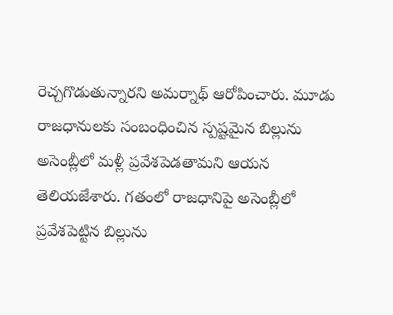రెచ్చగొడుతున్నారని అమర్నాథ్ ఆరోపించారు. మూడు రాజధానులకు సంబంధించిన స్పష్టమైన బిల్లును అసెంబ్లీలో మళ్లీ ప్రవేశపెడతామని ఆయన తెలియజేశారు. గతంలో రాజధానిపై అసెంబ్లీలో ప్రవేశపెట్టిన బిల్లును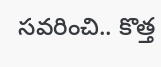సవరించి.. కొత్త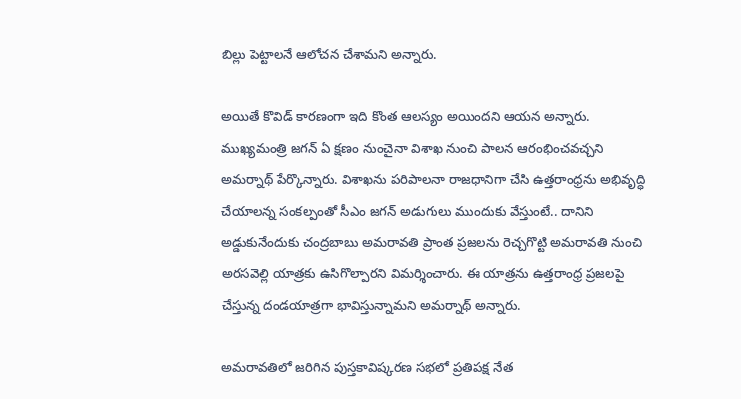బిల్లు పెట్టాలనే ఆలోచన చేశామని అన్నారు.

అయితే కొవిడ్ కారణంగా ఇది కొంత ఆలస్యం అయిందని ఆయన అన్నారు. ముఖ్యమంత్రి జగన్ ఏ క్షణం నుంచైనా విశాఖ నుంచి పాలన ఆరంభించవచ్చని అమర్నాథ్ పేర్కొన్నారు. విశాఖను పరిపాలనా రాజధానిగా చేసి ఉత్తరాంధ్రను అభివృద్ధి చేయాలన్న సంకల్పంతో సీఎం జగన్ అడుగులు ముందుకు వేస్తుంటే.. దానిని అడ్డుకునేందుకు చంద్రబాబు అమరావతి ప్రాంత ప్రజలను రెచ్చగొట్టి అమరావతి నుంచి అరసవెల్లి యాత్రకు ఉసిగొల్పారని విమర్శించారు. ఈ యాత్రను ఉత్తరాంధ్ర ప్రజలపై చేస్తున్న దండయాత్రగా భావిస్తున్నామని అమర్నాథ్ అన్నారు.

అమరావతిలో జరిగిన పుస్తకావిష్కరణ సభలో ప్రతిపక్ష నేత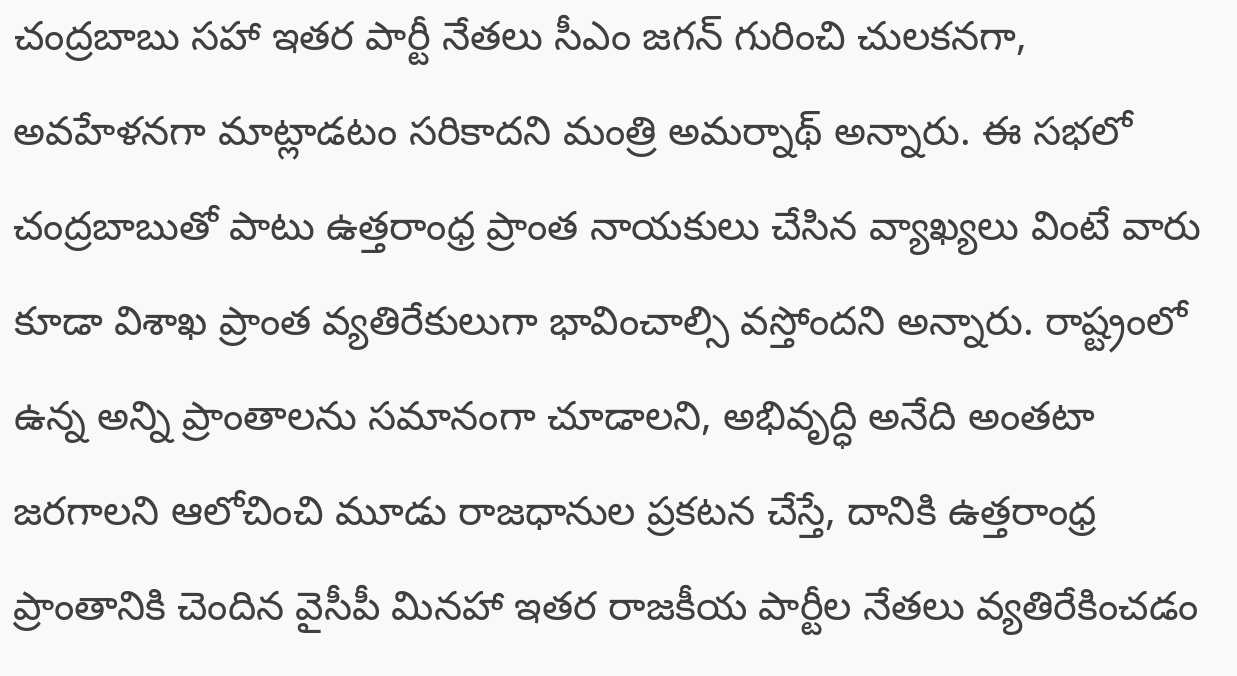చంద్రబాబు సహా ఇతర పార్టీ నేతలు సీఎం జగన్ గురించి చులకనగా, అవహేళనగా మాట్లాడటం సరికాదని మంత్రి అమర్నాథ్ అన్నారు. ఈ సభలో చంద్రబాబుతో పాటు ఉత్తరాంధ్ర ప్రాంత నాయకులు చేసిన వ్యాఖ్యలు వింటే వారు కూడా విశాఖ ప్రాంత వ్యతిరేకులుగా భావించాల్సి వస్తోందని అన్నారు. రాష్ట్రంలో ఉన్న అన్ని ప్రాంతాలను సమానంగా చూడాలని, అభివృద్ధి అనేది అంతటా జరగాలని ఆలోచించి మూడు రాజధానుల ప్రకటన చేస్తే, దానికి ఉత్తరాంధ్ర ప్రాంతానికి చెందిన వైసీపీ మినహా ఇతర రాజకీయ పార్టీల నేతలు వ్యతిరేకించడం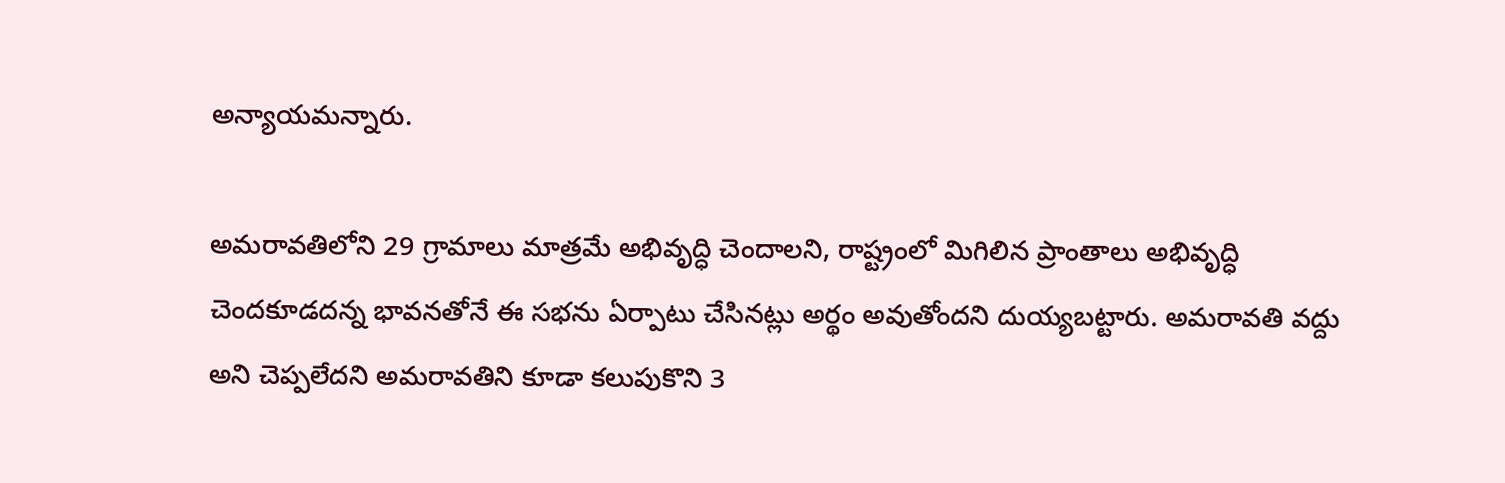అన్యాయమన్నారు.

అమరావతిలోని 29 గ్రామాలు మాత్రమే అభివృద్ధి చెందాలని, రాష్ట్రంలో మిగిలిన ప్రాంతాలు అభివృద్ధి చెందకూడదన్న భావనతోనే ఈ సభను ఏర్పాటు చేసినట్లు అర్థం అవుతోందని దుయ్యబట్టారు. అమరావతి వద్దు అని చెప్పలేదని అమరావతిని కూడా కలుపుకొని 3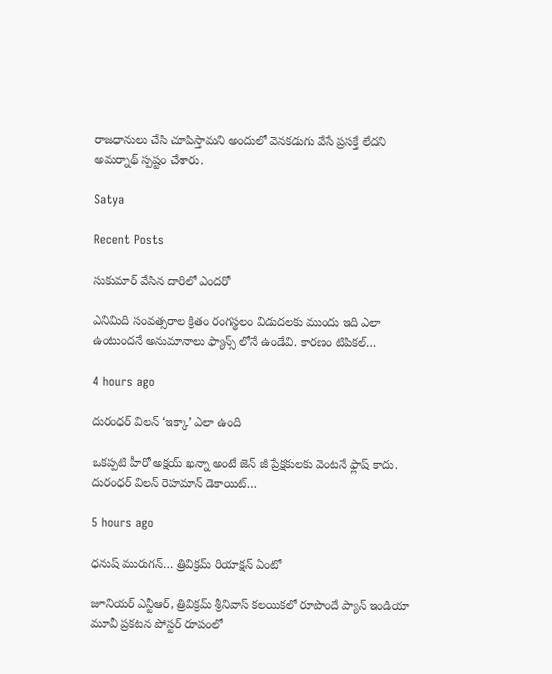రాజధానులు చేసి చూపిస్తామని అందులో వెనకడుగు వేసే ప్రసక్తే లేదని అమర్నాథ్ స్పష్టం చేశారు.

Satya

Recent Posts

సుకుమార్ వేసిన దారిలో ఎందరో

ఎనిమిది సంవత్సరాల క్రితం రంగస్థలం విడుదలకు ముందు ఇది ఎలా ఉంటుందనే అనుమానాలు ఫ్యాన్స్ లోనే ఉండేవి. కారణం టిపికల్…

4 hours ago

దురంధర్ విలన్ ‘ఇక్కా’ ఎలా ఉంది

ఒకప్పటి హీరో అక్షయ్ ఖన్నా అంటే జెన్ జీ ప్రేక్షకులకు వెంటనే ఫ్లాష్ కాదు. దురంధర్ విలన్ రెహమాన్ డెకాయిట్…

5 hours ago

ధనుష్ మురుగన్… త్రివిక్రమ్ రియాక్షన్ ఏంటో

జూనియర్ ఎన్టీఆర్, త్రివిక్రమ్ శ్రీనివాస్ కలయికలో రూపొందే ప్యాన్ ఇండియా మూవీ ప్రకటన పోస్టర్ రూపంలో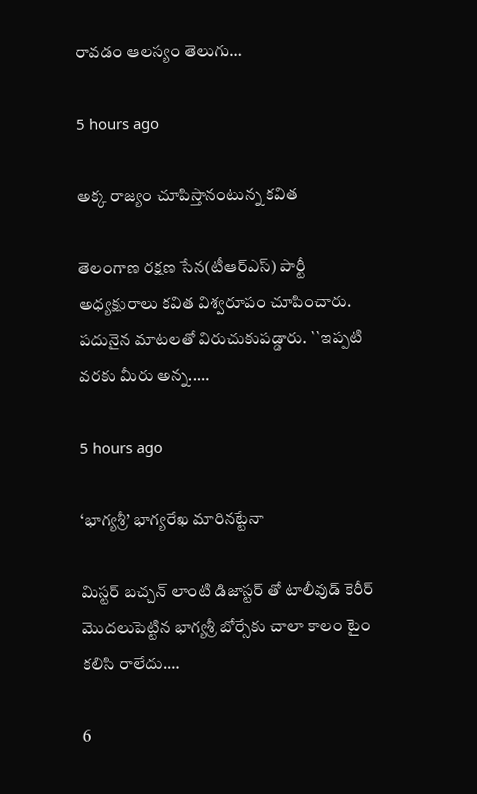రావడం ఆలస్యం తెలుగు…

5 hours ago

అక్క రాజ్యం చూపిస్తానంటున్న కవిత

తెలంగాణ ర‌క్ష‌ణ సేన‌(టీఆర్ఎస్‌) పార్టీ అధ్య‌క్షురాలు క‌విత విశ్వ‌రూపం చూపించారు. ప‌దునైన మాట‌ల‌తో విరుచుకుప‌డ్డారు. ``ఇప్ప‌టి వ‌ర‌కు మీరు అన్న‌..…

5 hours ago

‘భాగ్యశ్రీ’ భాగ్యరేఖ మారినట్టేనా

మిస్టర్ బచ్చన్ లాంటి డిజాస్టర్ తో టాలీవుడ్ కెరీర్ మొదలుపెట్టిన భాగ్యశ్రీ బోర్సేకు చాలా కాలం టైం కలిసి రాలేదు.…

6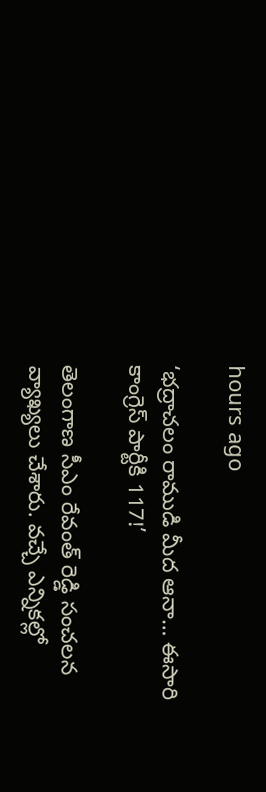hours ago

‘భద్రాచలం రాముడి మీద ఆనా… ఈసారి కాంగ్రెస్ పార్టీకి 117!’

తెలంగాణ సీఎం రేవంత్ రెడ్డి సంచ‌ల‌న వ్యాఖ్య‌లు చేశారు. వ‌చ్చే ఎన్నిక‌ల్లో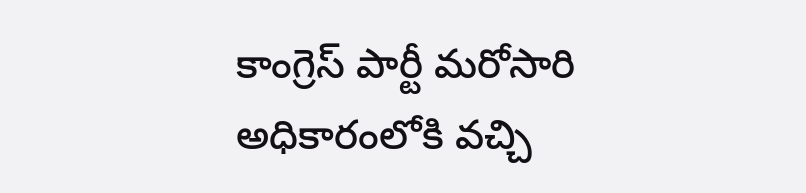కాంగ్రెస్ పార్టీ మ‌రోసారి అధికారంలోకి వ‌చ్చి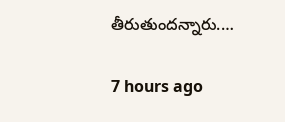తీరుతుంద‌న్నారు.…

7 hours ago